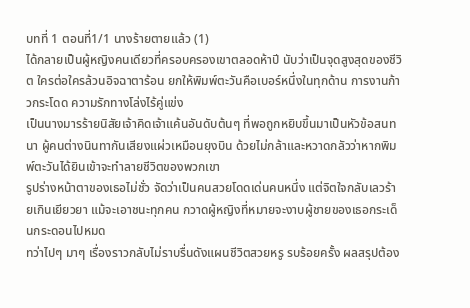บทที่ 1 ตอนที่1/1 นางร้ายตายแล้ว (1)
ได้กลายเป็นผู้หญิงคนเดียวที่ครอบครองเขาตลอดห้าปี นับว่าเป็นจุดสูงสุดของชีวิต ใครต่อใครล้วนอิจฉาตาร้อน ยกให้พิมพ์ตะวันคือเบอร์หนึ่งในทุกด้าน การงานก้าวกระโดด ความรักทางโล่งไร้คู่แข่ง
เป็นนางมารร้ายนิสัยเจ้าคิดเจ้าแค้นอันดับต้นๆ ที่พอถูกหยิบขึ้นมาเป็นหัวข้อสนทนา ผู้คนต่างนินทากันเสียงแผ่วเหมือนยุงบิน ด้วยไม่กล้าและหวาดกลัวว่าหากพิมพ์ตะวันได้ยินเข้าจะทำลายชีวิตของพวกเขา
รูปร่างหน้าตาของเธอไม่ชั่ว จัดว่าเป็นคนสวยโดดเด่นคนหนึ่ง แต่จิตใจกลับเลวร้ายเกินเยียวยา แม้จะเอาชนะทุกคน กวาดผู้หญิงที่หมายจะงาบผู้ชายของเธอกระเด็นกระดอนไปหมด
ทว่าไปๆ มาๆ เรื่องราวกลับไม่ราบรื่นดังแผนชีวิตสวยหรู รบร้อยครั้ง ผลสรุปต้อง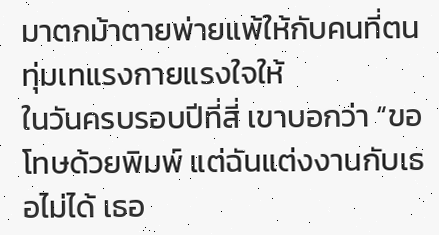มาตกม้าตายพ่ายแพ้ให้กับคนที่ตนทุ่มเทแรงกายแรงใจให้
ในวันครบรอบปีที่สี่ เขาบอกว่า “ขอโทษด้วยพิมพ์ แต่ฉันแต่งงานกับเธอไม่ได้ เธอ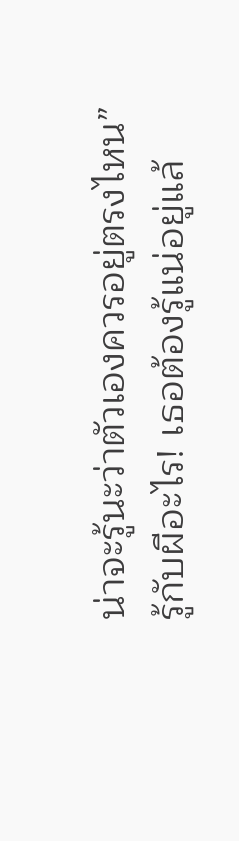น่าจะรู้นะว่าตัวเองควรอยู่ตรงไหน”
รู้กับผีอะไร! เธอต้องรู้แน่อยู่แล้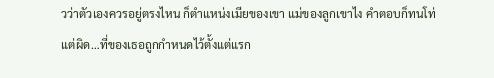วว่าตัวเองควรอยู่ตรงไหน ก็ตำแหน่งเมียของเขา แม่ของลูกเขาไง คำตอบก็ทนโท่
แต่ผิด…ที่ของเธอถูกกำหนดไว้ตั้งแต่แรก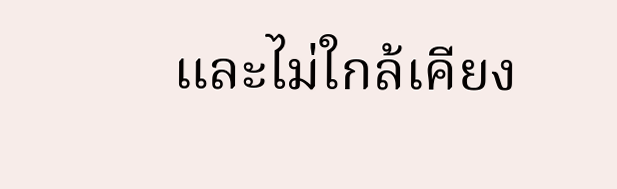และไม่ใกล้เคียง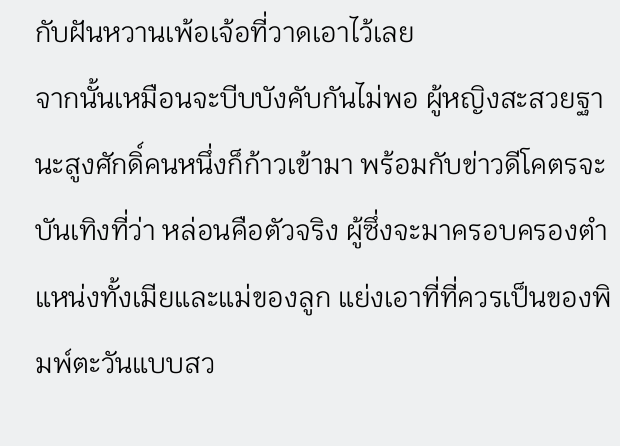กับฝันหวานเพ้อเจ้อที่วาดเอาไว้เลย
จากนั้นเหมือนจะบีบบังคับกันไม่พอ ผู้หญิงสะสวยฐานะสูงศักดิ์คนหนึ่งก็ก้าวเข้ามา พร้อมกับข่าวดีโคตรจะบันเทิงที่ว่า หล่อนคือตัวจริง ผู้ซึ่งจะมาครอบครองตำแหน่งทั้งเมียและแม่ของลูก แย่งเอาที่ที่ควรเป็นของพิมพ์ตะวันแบบสว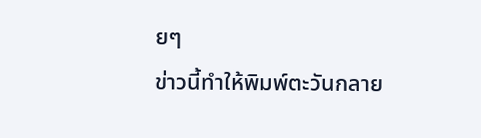ยๆ
ข่าวนี้ทำให้พิมพ์ตะวันกลาย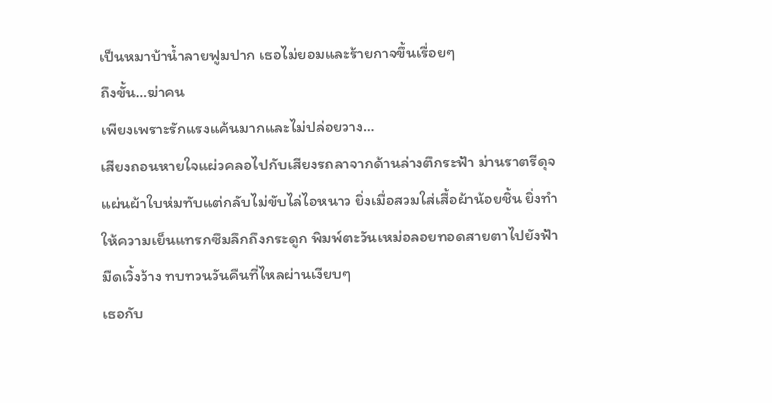เป็นหมาบ้าน้ำลายฟูมปาก เธอไม่ยอมและร้ายกาจขึ้นเรื่อยๆ
ถึงขั้น…ฆ่าคน
เพียงเพราะรักแรงแค้นมากและไม่ปล่อยวาง…
เสียงถอนหายใจแผ่วคลอไปกับเสียงรถลาจากด้านล่างตึกระฟ้า ม่านราตรีดุจแผ่นผ้าใบห่มทับแต่กลับไม่ขับไล่ไอหนาว ยิ่งเมื่อสวมใส่เสื้อผ้าน้อยชิ้น ยิ่งทำให้ความเย็นแทรกซึมลึกถึงกระดูก พิมพ์ตะวันเหม่อลอยทอดสายตาไปยังฟ้ามืดเวิ้งว้าง ทบทวนวันคืนที่ไหลผ่านเงียบๆ
เธอกับ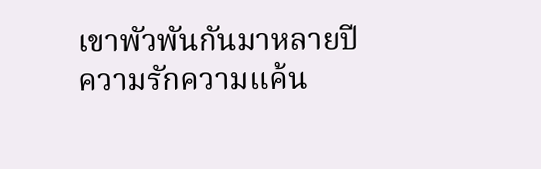เขาพัวพันกันมาหลายปี ความรักความแค้น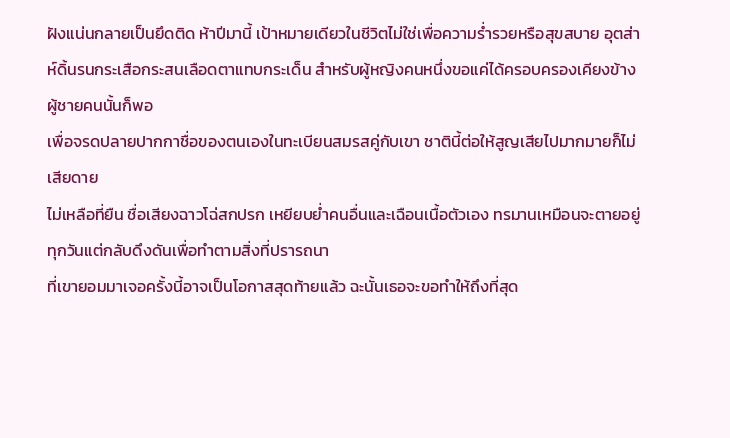ฝังแน่นกลายเป็นยึดติด ห้าปีมานี้ เป้าหมายเดียวในชีวิตไม่ใช่เพื่อความร่ำรวยหรือสุขสบาย อุตส่าห์ดิ้นรนกระเสือกระสนเลือดตาแทบกระเด็น สำหรับผู้หญิงคนหนึ่งขอแค่ได้ครอบครองเคียงข้างผู้ชายคนนั้นก็พอ
เพื่อจรดปลายปากกาชื่อของตนเองในทะเบียนสมรสคู่กับเขา ชาตินี้ต่อให้สูญเสียไปมากมายก็ไม่เสียดาย
ไม่เหลือที่ยืน ชื่อเสียงฉาวโฉ่สกปรก เหยียบย่ำคนอื่นและเฉือนเนื้อตัวเอง ทรมานเหมือนจะตายอยู่ทุกวันแต่กลับดึงดันเพื่อทำตามสิ่งที่ปรารถนา
ที่เขายอมมาเจอครั้งนี้อาจเป็นโอกาสสุดท้ายแล้ว ฉะนั้นเธอจะขอทำให้ถึงที่สุด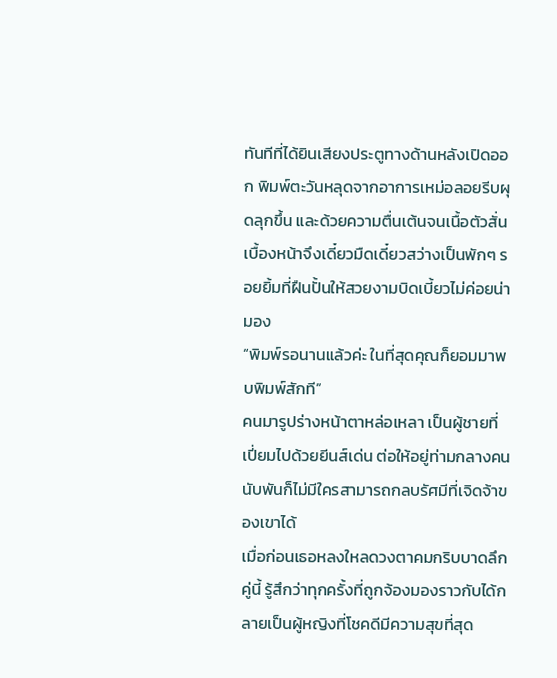ทันทีที่ได้ยินเสียงประตูทางด้านหลังเปิดออก พิมพ์ตะวันหลุดจากอาการเหม่อลอยรีบผุดลุกขึ้น และด้วยความตื่นเต้นจนเนื้อตัวสั่น เบื้องหน้าจึงเดี๋ยวมืดเดี๋ยวสว่างเป็นพักๆ รอยยิ้มที่ฝืนปั้นให้สวยงามบิดเบี้ยวไม่ค่อยน่ามอง
“พิมพ์รอนานแล้วค่ะ ในที่สุดคุณก็ยอมมาพบพิมพ์สักที”
คนมารูปร่างหน้าตาหล่อเหลา เป็นผู้ชายที่เปี่ยมไปด้วยยีนส์เด่น ต่อให้อยู่ท่ามกลางคนนับพันก็ไม่มีใครสามารถกลบรัศมีที่เจิดจ้าของเขาได้
เมื่อก่อนเธอหลงใหลดวงตาคมกริบบาดลึกคู่นี้ รู้สึกว่าทุกครั้งที่ถูกจ้องมองราวกับได้กลายเป็นผู้หญิงที่โชคดีมีความสุขที่สุด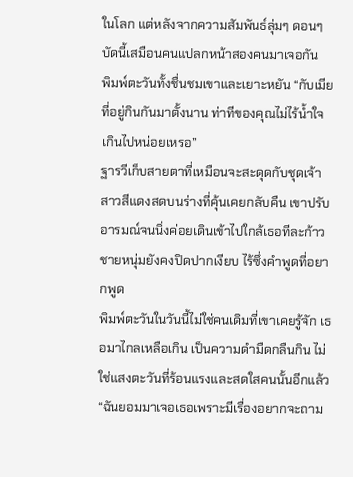ในโลก แต่หลังจากความสัมพันธ์ลุ่มๆ ดอนๆ บัดนี้เสมือนคนแปลกหน้าสองคนมาเจอกัน
พิมพ์ตะวันทั้งชื่นชมเขาและเยาะหยัน “กับเมียที่อยู่กินกันมาตั้งนาน ท่าทีของคุณไม่ไร้น้ำใจเกินไปหน่อยเหรอ”
ฐารวีเก็บสายตาที่เหมือนจะสะดุดกับชุดเจ้าสาวสีแดงสดบนร่างที่คุ้นเคยกลับคืน เขาปรับอารมณ์จนนิ่งค่อยเดินเข้าไปใกล้เธอทีละก้าว ชายหนุ่มยังคงปิดปากเงียบ ไร้ซึ่งคำพูดที่อยากพูด
พิมพ์ตะวันในวันนี้ไม่ใช่คนเดิมที่เขาเคยรู้จัก เธอมาไกลเหลือเกิน เป็นความดำมืดกลืนกิน ไม่ใช่แสงตะวันที่ร้อนแรงและสดใสคนนั้นอีกแล้ว
“ฉันยอมมาเจอเธอเพราะมีเรื่องอยากจะถาม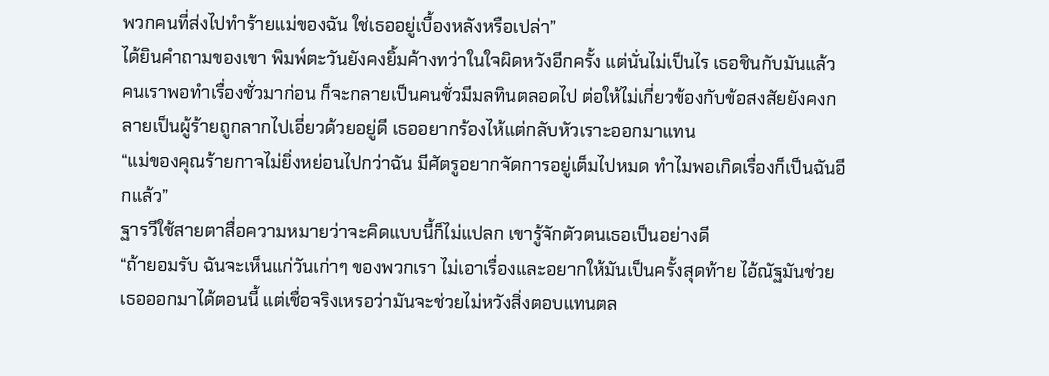พวกคนที่ส่งไปทำร้ายแม่ของฉัน ใช่เธออยู่เบื้องหลังหรือเปล่า”
ได้ยินคำถามของเขา พิมพ์ตะวันยังคงยิ้มค้างทว่าในใจผิดหวังอีกครั้ง แต่นั่นไม่เป็นไร เธอชินกับมันแล้ว
คนเราพอทำเรื่องชั่วมาก่อน ก็จะกลายเป็นคนชั่วมีมลทินตลอดไป ต่อให้ไม่เกี่ยวข้องกับข้อสงสัยยังคงกลายเป็นผู้ร้ายถูกลากไปเอี่ยวด้วยอยู่ดี เธออยากร้องไห้แต่กลับหัวเราะออกมาแทน
“แม่ของคุณร้ายกาจไม่ยิ่งหย่อนไปกว่าฉัน มีศัตรูอยากจัดการอยู่เต็มไปหมด ทำไมพอเกิดเรื่องก็เป็นฉันอีกแล้ว”
ฐารวีใช้สายตาสื่อความหมายว่าจะคิดแบบนี้ก็ไม่แปลก เขารู้จักตัวตนเธอเป็นอย่างดี
“ถ้ายอมรับ ฉันจะเห็นแก่วันเก่าๆ ของพวกเรา ไม่เอาเรื่องและอยากให้มันเป็นครั้งสุดท้าย ไอ้ณัฐมันช่วยเธอออกมาได้ตอนนี้ แต่เชื่อจริงเหรอว่ามันจะช่วยไม่หวังสิ่งตอบแทนตล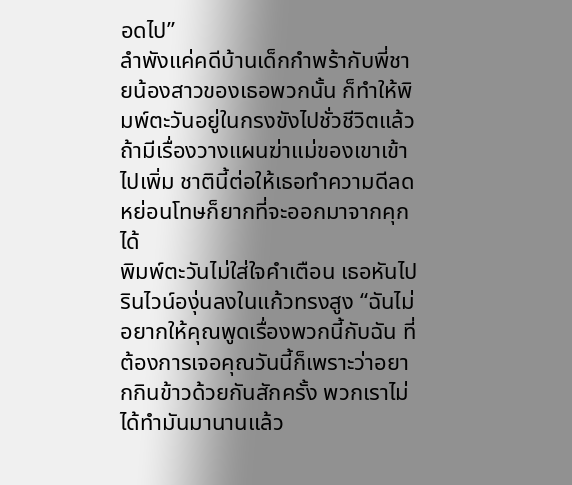อดไป”
ลำพังแค่คดีบ้านเด็กกำพร้ากับพี่ชายน้องสาวของเธอพวกนั้น ก็ทำให้พิมพ์ตะวันอยู่ในกรงขังไปชั่วชีวิตแล้ว ถ้ามีเรื่องวางแผนฆ่าแม่ของเขาเข้าไปเพิ่ม ชาตินี้ต่อให้เธอทำความดีลดหย่อนโทษก็ยากที่จะออกมาจากคุกได้
พิมพ์ตะวันไม่ใส่ใจคำเตือน เธอหันไปรินไวน์องุ่นลงในแก้วทรงสูง “ฉันไม่อยากให้คุณพูดเรื่องพวกนี้กับฉัน ที่ต้องการเจอคุณวันนี้ก็เพราะว่าอยากกินข้าวด้วยกันสักครั้ง พวกเราไม่ได้ทำมันมานานแล้ว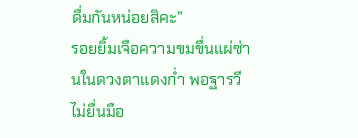ดื่มกันหน่อยสิคะ”
รอยยิ้มเจือความขมขื่นแผ่ซ่านในดวงตาแดงก่ำ พอฐารวีไม่ยื่นมือ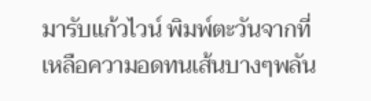มารับแก้วไวน์ พิมพ์ตะวันจากที่เหลือความอดทนเส้นบางๆพลัน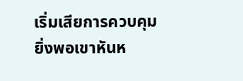เริ่มเสียการควบคุม ยิ่งพอเขาหันห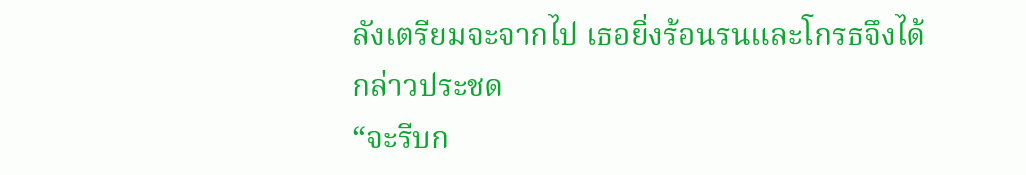ลังเตรียมจะจากไป เธอยิ่งร้อนรนและโกรธจึงได้กล่าวประชด
“จะรีบก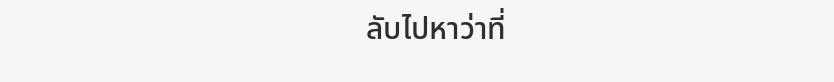ลับไปหาว่าที่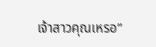เจ้าสาวคุณเหรอ”